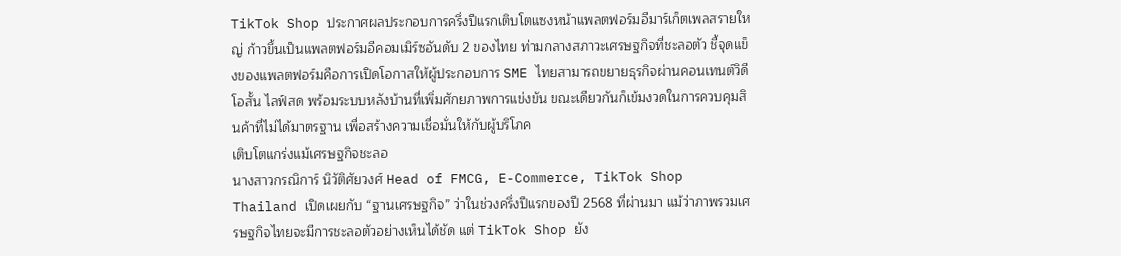TikTok Shop ประกาศผลประกอบการครึ่งปีแรกเติบโตแซงหน้าแพลตฟอร์มอีมาร์เก็ตเพลสรายใหญ่ ก้าวขึ้นเป็นแพลตฟอร์มอีคอมเมิร์ซอันดับ 2 ของไทย ท่ามกลางสภาวะเศรษฐกิจที่ชะลอตัว ชี้จุดแข็งของแพลตฟอร์มคือการเปิดโอกาสให้ผู้ประกอบการ SME ไทยสามารถขยายธุรกิจผ่านคอนเทนต์วิดีโอสั้น ไลฟ์สด พร้อมระบบหลังบ้านที่เพิ่มศักยภาพการแข่งขัน ขณะเดียวกันก็เข้มงวดในการควบคุมสินค้าที่ไม่ได้มาตรฐาน เพื่อสร้างความเชื่อมั่นให้กับผู้บริโภค
เติบโตแกร่งแม้เศรษฐกิจชะลอ
นางสาวกรณิการ์ นิวัติศัยวงศ์ Head of FMCG, E-Commerce, TikTok Shop Thailand เปิดเผยกับ “ฐานเศรษฐกิจ” ว่าในช่วงครึ่งปีแรกของปี 2568 ที่ผ่านมา แม้ว่าภาพรวมเศรษฐกิจไทยจะมีการชะลอตัวอย่างเห็นได้ชัด แต่ TikTok Shop ยัง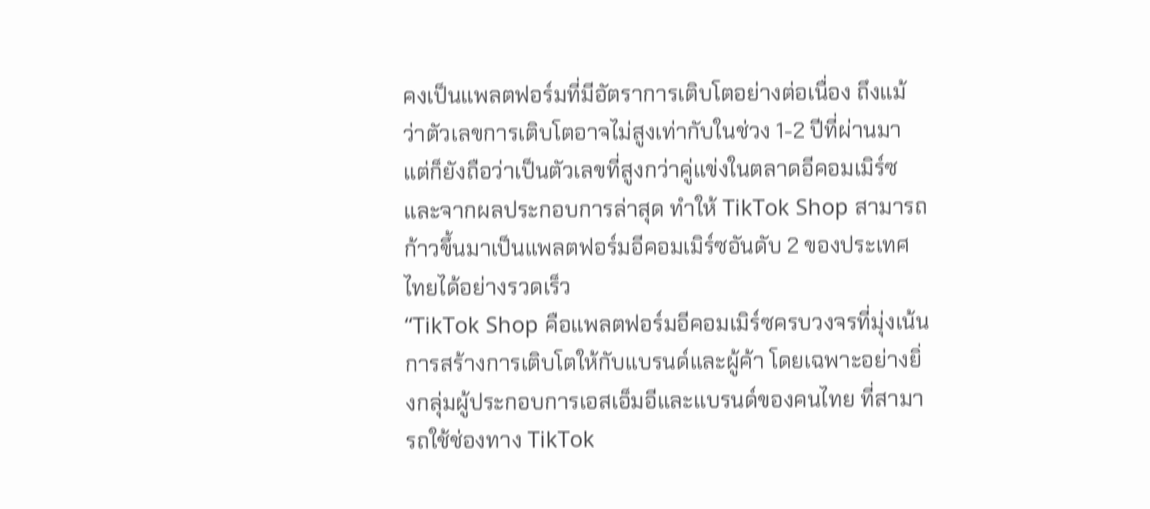คงเป็นแพลตฟอร์มที่มีอัตราการเติบโตอย่างต่อเนื่อง ถึงแม้ว่าตัวเลขการเติบโตอาจไม่สูงเท่ากับในช่วง 1-2 ปีที่ผ่านมา แต่ก็ยังถือว่าเป็นตัวเลขที่สูงกว่าคู่แข่งในตลาดอีคอมเมิร์ซ และจากผลประกอบการล่าสุด ทำให้ TikTok Shop สามารถก้าวขึ้นมาเป็นแพลตฟอร์มอีคอมเมิร์ซอันดับ 2 ของประเทศไทยได้อย่างรวดเร็ว
“TikTok Shop คือแพลตฟอร์มอีคอมเมิร์ซครบวงจรที่มุ่งเน้นการสร้างการเติบโตให้กับแบรนด์และผู้ค้า โดยเฉพาะอย่างยิ่งกลุ่มผู้ประกอบการเอสเอ็มอีและแบรนด์ของคนไทย ที่สามารถใช้ช่องทาง TikTok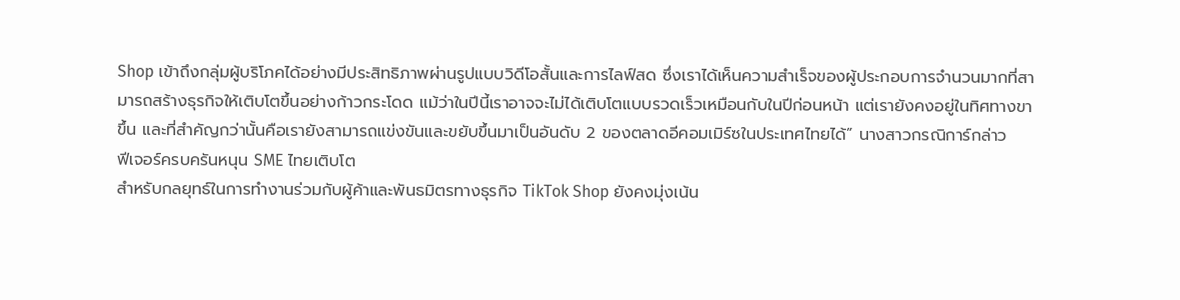Shop เข้าถึงกลุ่มผู้บริโภคได้อย่างมีประสิทธิภาพผ่านรูปแบบวิดีโอสั้นและการไลฟ์สด ซึ่งเราได้เห็นความสำเร็จของผู้ประกอบการจำนวนมากที่สามารถสร้างธุรกิจให้เติบโตขึ้นอย่างก้าวกระโดด แม้ว่าในปีนี้เราอาจจะไม่ได้เติบโตแบบรวดเร็วเหมือนกับในปีก่อนหน้า แต่เรายังคงอยู่ในทิศทางขาขึ้น และที่สำคัญกว่านั้นคือเรายังสามารถแข่งขันและขยับขึ้นมาเป็นอันดับ 2 ของตลาดอีคอมเมิร์ซในประเทศไทยได้” นางสาวกรณิการ์กล่าว
ฟีเจอร์ครบครันหนุน SME ไทยเติบโต
สำหรับกลยุทธ์ในการทำงานร่วมกับผู้ค้าและพันธมิตรทางธุรกิจ TikTok Shop ยังคงมุ่งเน้น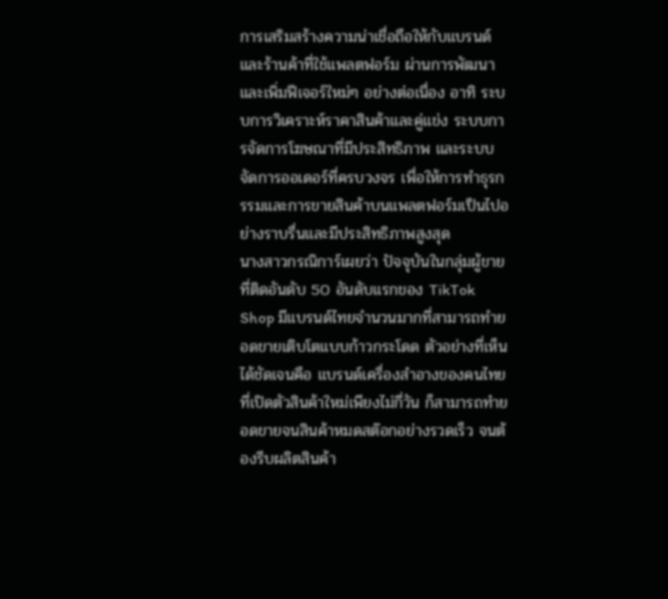การเสริมสร้างความน่าเชื่อถือให้กับแบรนด์และร้านค้าที่ใช้แพลตฟอร์ม ผ่านการพัฒนาและเพิ่มฟีเจอร์ใหม่ๆ อย่างต่อเนื่อง อาทิ ระบบการวิเคราะห์ราคาสินค้าและคู่แข่ง ระบบการจัดการโฆษณาที่มีประสิทธิภาพ และระบบจัดการออเดอร์ที่ครบวงจร เพื่อให้การทำธุรกรรมและการขายสินค้าบนแพลตฟอร์มเป็นไปอย่างราบรื่นและมีประสิทธิภาพสูงสุด
นางสาวกรณิการ์เผยว่า ปัจจุบันในกลุ่มผู้ขายที่ติดอันดับ 50 อันดับแรกของ TikTok Shop มีแบรนด์ไทยจำนวนมากที่สามารถทำยอดขายเติบโตแบบก้าวกระโดด ตัวอย่างที่เห็นได้ชัดเจนคือ แบรนด์เครื่องสำอางของคนไทยที่เปิดตัวสินค้าใหม่เพียงไม่กี่วัน ก็สามารถทำยอดขายจนสินค้าหมดสต๊อกอย่างรวดเร็ว จนต้องรีบผลิตสินค้า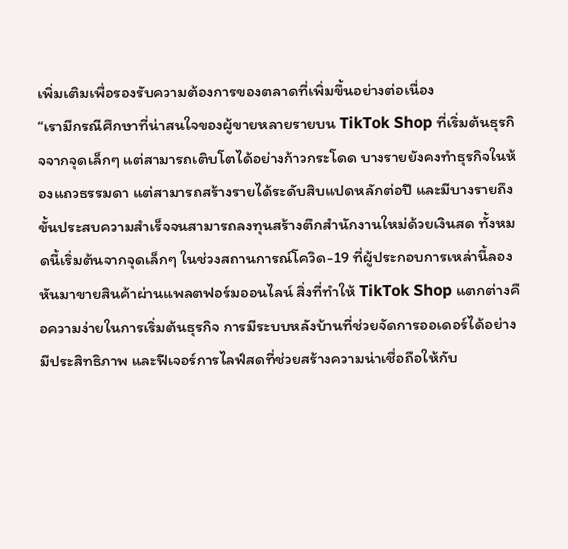เพิ่มเติมเพื่อรองรับความต้องการของตลาดที่เพิ่มขึ้นอย่างต่อเนื่อง
“เรามีกรณีศึกษาที่น่าสนใจของผู้ขายหลายรายบน TikTok Shop ที่เริ่มต้นธุรกิจจากจุดเล็กๆ แต่สามารถเติบโตได้อย่างก้าวกระโดด บางรายยังคงทำธุรกิจในห้องแถวธรรมดา แต่สามารถสร้างรายได้ระดับสิบแปดหลักต่อปี และมีบางรายถึงขั้นประสบความสำเร็จจนสามารถลงทุนสร้างตึกสำนักงานใหม่ด้วยเงินสด ทั้งหมดนี้เริ่มต้นจากจุดเล็กๆ ในช่วงสถานการณ์โควิด-19 ที่ผู้ประกอบการเหล่านี้ลองหันมาขายสินค้าผ่านแพลตฟอร์มออนไลน์ สิ่งที่ทำให้ TikTok Shop แตกต่างคือความง่ายในการเริ่มต้นธุรกิจ การมีระบบหลังบ้านที่ช่วยจัดการออเดอร์ได้อย่างมีประสิทธิภาพ และฟีเจอร์การไลฟ์สดที่ช่วยสร้างความน่าเชื่อถือให้กับ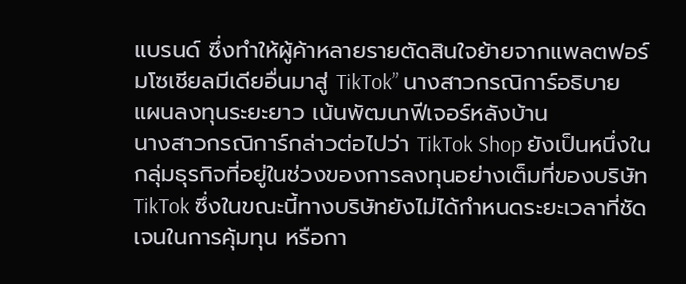แบรนด์ ซึ่งทำให้ผู้ค้าหลายรายตัดสินใจย้ายจากแพลตฟอร์มโซเชียลมีเดียอื่นมาสู่ TikTok” นางสาวกรณิการ์อธิบาย
แผนลงทุนระยะยาว เน้นพัฒนาฟีเจอร์หลังบ้าน
นางสาวกรณิการ์กล่าวต่อไปว่า TikTok Shop ยังเป็นหนึ่งในกลุ่มธุรกิจที่อยู่ในช่วงของการลงทุนอย่างเต็มที่ของบริษัท TikTok ซึ่งในขณะนี้ทางบริษัทยังไม่ได้กำหนดระยะเวลาที่ชัดเจนในการคุ้มทุน หรือกา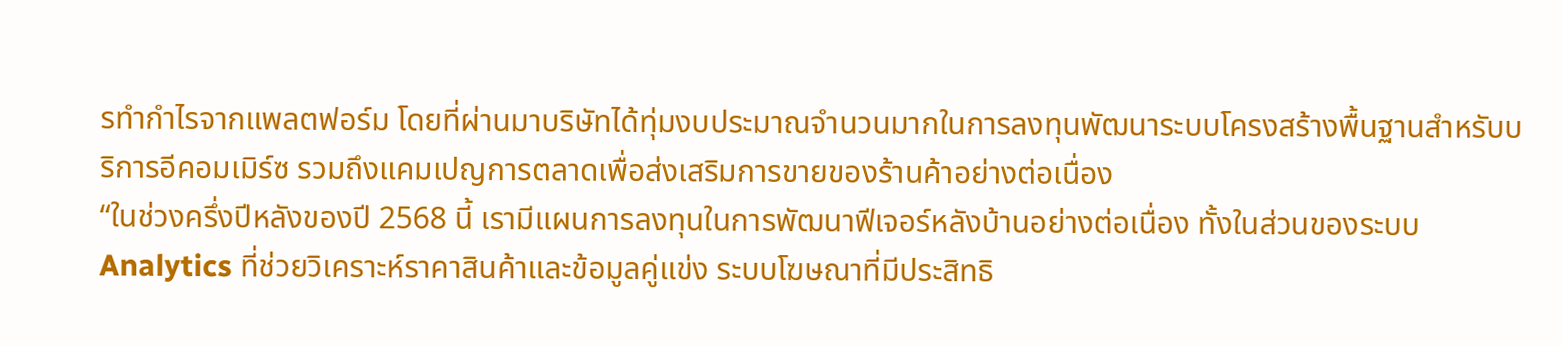รทำกำไรจากแพลตฟอร์ม โดยที่ผ่านมาบริษัทได้ทุ่มงบประมาณจำนวนมากในการลงทุนพัฒนาระบบโครงสร้างพื้นฐานสำหรับบริการอีคอมเมิร์ซ รวมถึงแคมเปญการตลาดเพื่อส่งเสริมการขายของร้านค้าอย่างต่อเนื่อง
“ในช่วงครึ่งปีหลังของปี 2568 นี้ เรามีแผนการลงทุนในการพัฒนาฟีเจอร์หลังบ้านอย่างต่อเนื่อง ทั้งในส่วนของระบบ Analytics ที่ช่วยวิเคราะห์ราคาสินค้าและข้อมูลคู่แข่ง ระบบโฆษณาที่มีประสิทธิ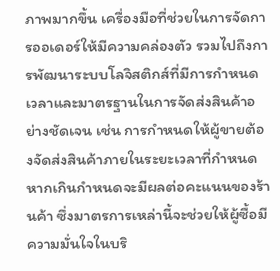ภาพมากขึ้น เครื่องมือที่ช่วยในการจัดการออเดอร์ให้มีความคล่องตัว รวมไปถึงการพัฒนาระบบโลจิสติกส์ที่มีการกำหนดเวลาและมาตรฐานในการจัดส่งสินค้าอย่างชัดเจน เช่น การกำหนดให้ผู้ขายต้องจัดส่งสินค้าภายในระยะเวลาที่กำหนด หากเกินกำหนดจะมีผลต่อคะแนนของร้านค้า ซึ่งมาตรการเหล่านี้จะช่วยให้ผู้ซื้อมีความมั่นใจในบริ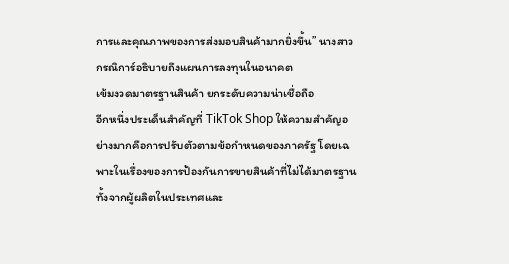การและคุณภาพของการส่งมอบสินค้ามากยิ่งขึ้น” นางสาวกรณิการ์อธิบายถึงแผนการลงทุนในอนาคต
เข้มงวดมาตรฐานสินค้า ยกระดับความน่าเชื่อถือ
อีกหนึ่งประเด็นสำคัญที่ TikTok Shop ให้ความสำคัญอย่างมากคือการปรับตัวตามข้อกำหนดของภาครัฐ โดยเฉพาะในเรื่องของการป้องกันการขายสินค้าที่ไม่ได้มาตรฐานทั้งจากผู้ผลิตในประเทศและ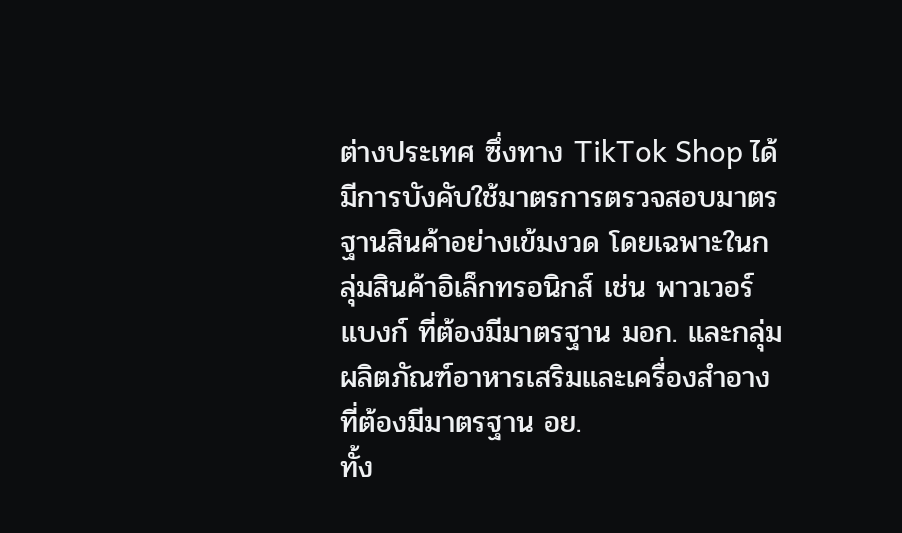ต่างประเทศ ซึ่งทาง TikTok Shop ได้มีการบังคับใช้มาตรการตรวจสอบมาตรฐานสินค้าอย่างเข้มงวด โดยเฉพาะในกลุ่มสินค้าอิเล็กทรอนิกส์ เช่น พาวเวอร์แบงก์ ที่ต้องมีมาตรฐาน มอก. และกลุ่มผลิตภัณฑ์อาหารเสริมและเครื่องสำอางที่ต้องมีมาตรฐาน อย.
ทั้ง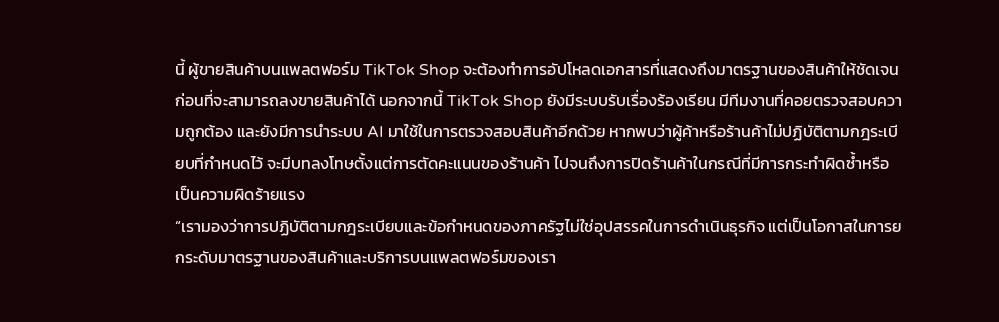นี้ ผู้ขายสินค้าบนแพลตฟอร์ม TikTok Shop จะต้องทำการอัปโหลดเอกสารที่แสดงถึงมาตรฐานของสินค้าให้ชัดเจนก่อนที่จะสามารถลงขายสินค้าได้ นอกจากนี้ TikTok Shop ยังมีระบบรับเรื่องร้องเรียน มีทีมงานที่คอยตรวจสอบความถูกต้อง และยังมีการนำระบบ AI มาใช้ในการตรวจสอบสินค้าอีกด้วย หากพบว่าผู้ค้าหรือร้านค้าไม่ปฏิบัติตามกฎระเบียบที่กำหนดไว้ จะมีบทลงโทษตั้งแต่การตัดคะแนนของร้านค้า ไปจนถึงการปิดร้านค้าในกรณีที่มีการกระทำผิดซ้ำหรือเป็นความผิดร้ายแรง
“เรามองว่าการปฏิบัติตามกฎระเบียบและข้อกำหนดของภาครัฐไม่ใช่อุปสรรคในการดำเนินธุรกิจ แต่เป็นโอกาสในการยกระดับมาตรฐานของสินค้าและบริการบนแพลตฟอร์มของเรา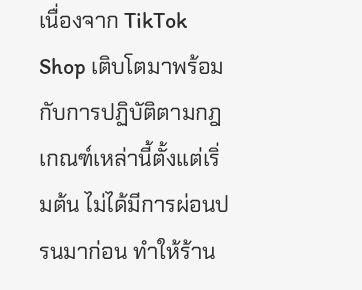เนื่องจาก TikTok Shop เติบโตมาพร้อมกับการปฏิบัติตามกฎเกณฑ์เหล่านี้ตั้งแต่เริ่มต้น ไม่ได้มีการผ่อนปรนมาก่อน ทำให้ร้าน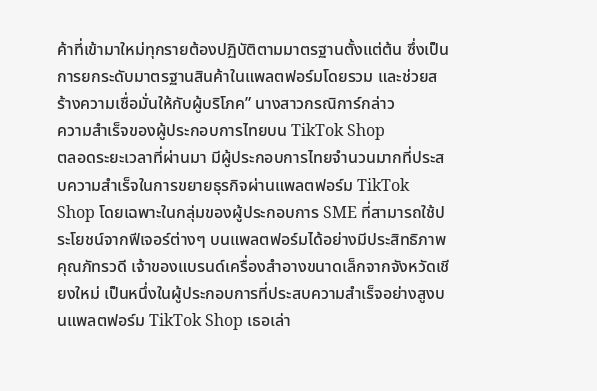ค้าที่เข้ามาใหม่ทุกรายต้องปฏิบัติตามมาตรฐานตั้งแต่ต้น ซึ่งเป็นการยกระดับมาตรฐานสินค้าในแพลตฟอร์มโดยรวม และช่วยสร้างความเชื่อมั่นให้กับผู้บริโภค” นางสาวกรณิการ์กล่าว
ความสำเร็จของผู้ประกอบการไทยบน TikTok Shop
ตลอดระยะเวลาที่ผ่านมา มีผู้ประกอบการไทยจำนวนมากที่ประสบความสำเร็จในการขยายธุรกิจผ่านแพลตฟอร์ม TikTok Shop โดยเฉพาะในกลุ่มของผู้ประกอบการ SME ที่สามารถใช้ประโยชน์จากฟีเจอร์ต่างๆ บนแพลตฟอร์มได้อย่างมีประสิทธิภาพ
คุณภัทรวดี เจ้าของแบรนด์เครื่องสำอางขนาดเล็กจากจังหวัดเชียงใหม่ เป็นหนึ่งในผู้ประกอบการที่ประสบความสำเร็จอย่างสูงบนแพลตฟอร์ม TikTok Shop เธอเล่า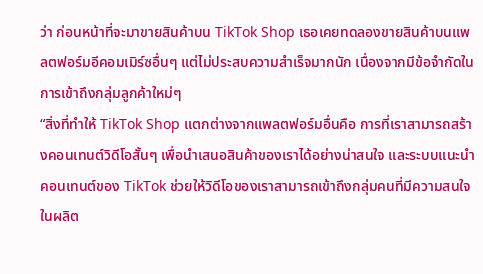ว่า ก่อนหน้าที่จะมาขายสินค้าบน TikTok Shop เธอเคยทดลองขายสินค้าบนแพลตฟอร์มอีคอมเมิร์ซอื่นๆ แต่ไม่ประสบความสำเร็จมากนัก เนื่องจากมีข้อจำกัดในการเข้าถึงกลุ่มลูกค้าใหม่ๆ
“สิ่งที่ทำให้ TikTok Shop แตกต่างจากแพลตฟอร์มอื่นคือ การที่เราสามารถสร้างคอนเทนต์วิดีโอสั้นๆ เพื่อนำเสนอสินค้าของเราได้อย่างน่าสนใจ และระบบแนะนำคอนเทนต์ของ TikTok ช่วยให้วิดีโอของเราสามารถเข้าถึงกลุ่มคนที่มีความสนใจในผลิต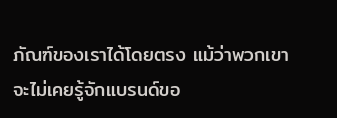ภัณฑ์ของเราได้โดยตรง แม้ว่าพวกเขาจะไม่เคยรู้จักแบรนด์ขอ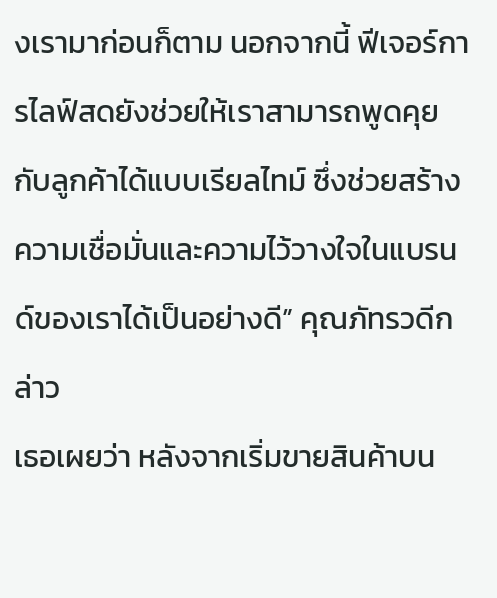งเรามาก่อนก็ตาม นอกจากนี้ ฟีเจอร์การไลฟ์สดยังช่วยให้เราสามารถพูดคุยกับลูกค้าได้แบบเรียลไทม์ ซึ่งช่วยสร้างความเชื่อมั่นและความไว้วางใจในแบรนด์ของเราได้เป็นอย่างดี” คุณภัทรวดีกล่าว
เธอเผยว่า หลังจากเริ่มขายสินค้าบน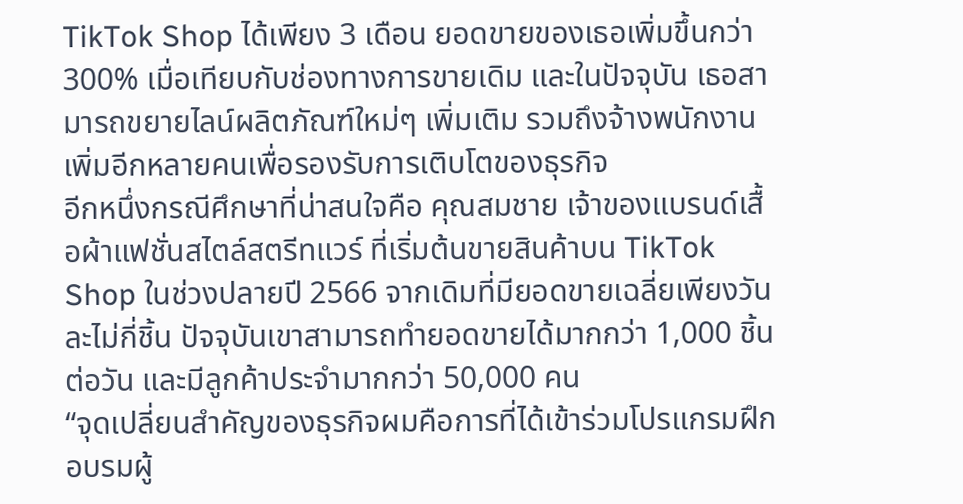TikTok Shop ได้เพียง 3 เดือน ยอดขายของเธอเพิ่มขึ้นกว่า 300% เมื่อเทียบกับช่องทางการขายเดิม และในปัจจุบัน เธอสามารถขยายไลน์ผลิตภัณฑ์ใหม่ๆ เพิ่มเติม รวมถึงจ้างพนักงานเพิ่มอีกหลายคนเพื่อรองรับการเติบโตของธุรกิจ
อีกหนึ่งกรณีศึกษาที่น่าสนใจคือ คุณสมชาย เจ้าของแบรนด์เสื้อผ้าแฟชั่นสไตล์สตรีทแวร์ ที่เริ่มต้นขายสินค้าบน TikTok Shop ในช่วงปลายปี 2566 จากเดิมที่มียอดขายเฉลี่ยเพียงวันละไม่กี่ชิ้น ปัจจุบันเขาสามารถทำยอดขายได้มากกว่า 1,000 ชิ้นต่อวัน และมีลูกค้าประจำมากกว่า 50,000 คน
“จุดเปลี่ยนสำคัญของธุรกิจผมคือการที่ได้เข้าร่วมโปรแกรมฝึกอบรมผู้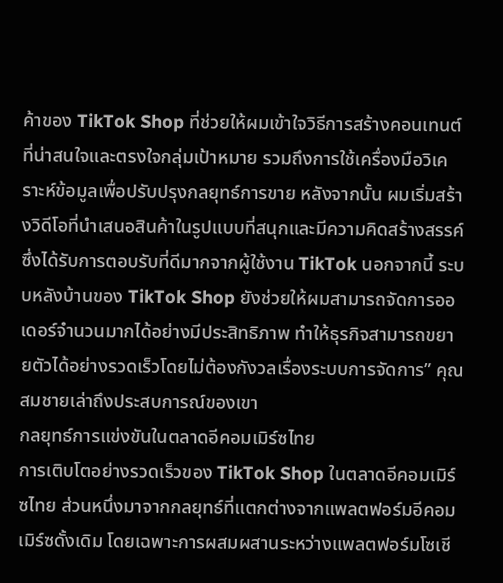ค้าของ TikTok Shop ที่ช่วยให้ผมเข้าใจวิธีการสร้างคอนเทนต์ที่น่าสนใจและตรงใจกลุ่มเป้าหมาย รวมถึงการใช้เครื่องมือวิเคราะห์ข้อมูลเพื่อปรับปรุงกลยุทธ์การขาย หลังจากนั้น ผมเริ่มสร้างวิดีโอที่นำเสนอสินค้าในรูปแบบที่สนุกและมีความคิดสร้างสรรค์ ซึ่งได้รับการตอบรับที่ดีมากจากผู้ใช้งาน TikTok นอกจากนี้ ระบบหลังบ้านของ TikTok Shop ยังช่วยให้ผมสามารถจัดการออเดอร์จำนวนมากได้อย่างมีประสิทธิภาพ ทำให้ธุรกิจสามารถขยายตัวได้อย่างรวดเร็วโดยไม่ต้องกังวลเรื่องระบบการจัดการ” คุณสมชายเล่าถึงประสบการณ์ของเขา
กลยุทธ์การแข่งขันในตลาดอีคอมเมิร์ซไทย
การเติบโตอย่างรวดเร็วของ TikTok Shop ในตลาดอีคอมเมิร์ซไทย ส่วนหนึ่งมาจากกลยุทธ์ที่แตกต่างจากแพลตฟอร์มอีคอมเมิร์ซดั้งเดิม โดยเฉพาะการผสมผสานระหว่างแพลตฟอร์มโซเชี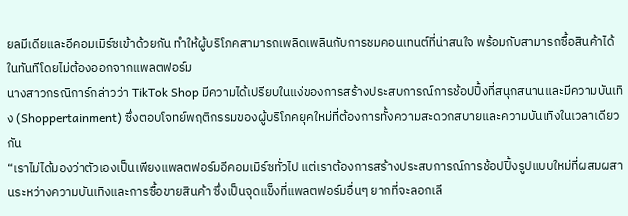ยลมีเดียและอีคอมเมิร์ซเข้าด้วยกัน ทำให้ผู้บริโภคสามารถเพลิดเพลินกับการชมคอนเทนต์ที่น่าสนใจ พร้อมกับสามารถซื้อสินค้าได้ในทันทีโดยไม่ต้องออกจากแพลตฟอร์ม
นางสาวกรณิการ์กล่าวว่า TikTok Shop มีความได้เปรียบในแง่ของการสร้างประสบการณ์การช้อปปิ้งที่สนุกสนานและมีความบันเทิง (Shoppertainment) ซึ่งตอบโจทย์พฤติกรรมของผู้บริโภคยุคใหม่ที่ต้องการทั้งความสะดวกสบายและความบันเทิงในเวลาเดียวกัน
“เราไม่ได้มองว่าตัวเองเป็นเพียงแพลตฟอร์มอีคอมเมิร์ซทั่วไป แต่เราต้องการสร้างประสบการณ์การช้อปปิ้งรูปแบบใหม่ที่ผสมผสานระหว่างความบันเทิงและการซื้อขายสินค้า ซึ่งเป็นจุดแข็งที่แพลตฟอร์มอื่นๆ ยากที่จะลอกเลี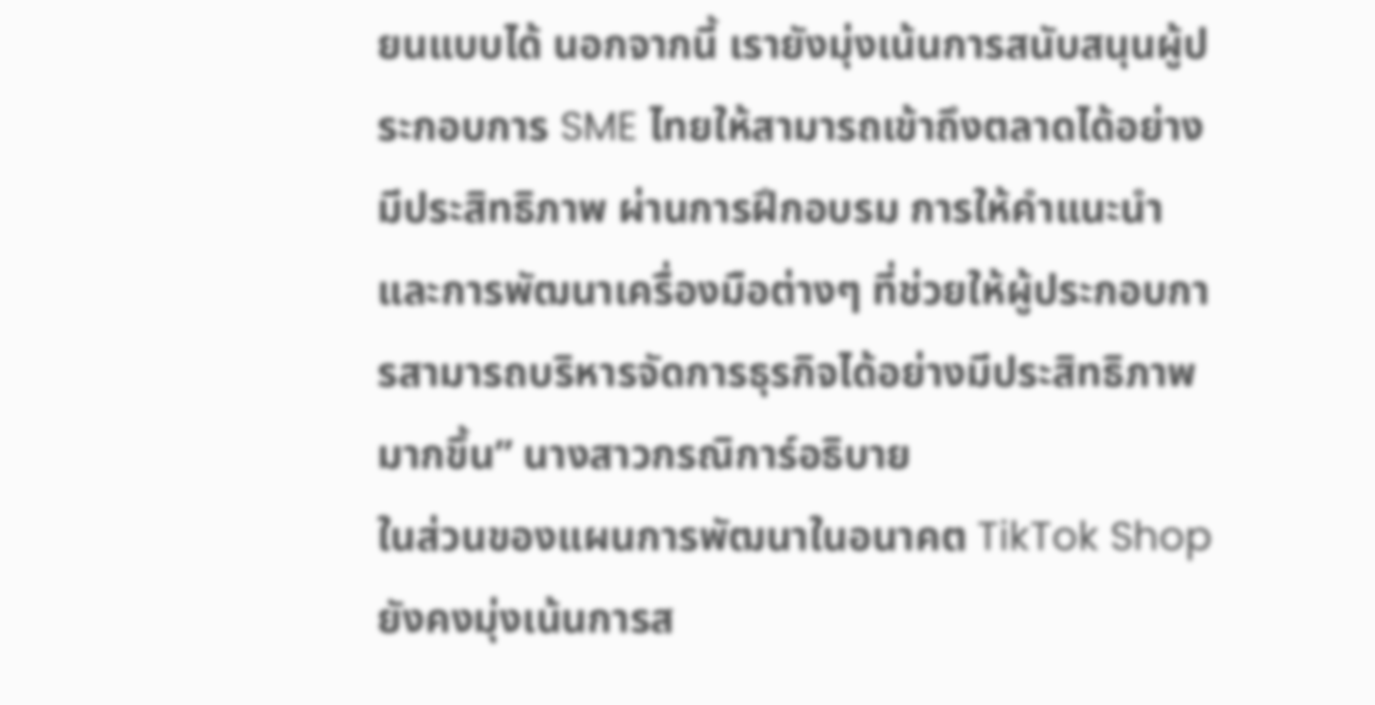ยนแบบได้ นอกจากนี้ เรายังมุ่งเน้นการสนับสนุนผู้ประกอบการ SME ไทยให้สามารถเข้าถึงตลาดได้อย่างมีประสิทธิภาพ ผ่านการฝึกอบรม การให้คำแนะนำ และการพัฒนาเครื่องมือต่างๆ ที่ช่วยให้ผู้ประกอบการสามารถบริหารจัดการธุรกิจได้อย่างมีประสิทธิภาพมากขึ้น” นางสาวกรณิการ์อธิบาย
ในส่วนของแผนการพัฒนาในอนาคต TikTok Shop ยังคงมุ่งเน้นการส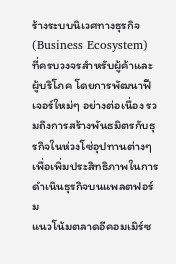ร้างระบบนิเวศทางธุรกิจ (Business Ecosystem) ที่ครบวงจรสำหรับผู้ค้าและผู้บริโภค โดยการพัฒนาฟีเจอร์ใหม่ๆ อย่างต่อเนื่อง รวมถึงการสร้างพันธมิตรกับธุรกิจในห่วงโซ่อุปทานต่างๆ เพื่อเพิ่มประสิทธิภาพในการดำเนินธุรกิจบนแพลตฟอร์ม
แนวโน้มตลาดอีคอมเมิร์ซ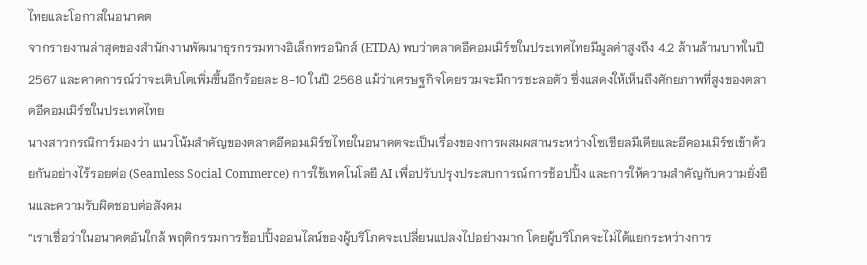ไทยและโอกาสในอนาคต
จากรายงานล่าสุดของสำนักงานพัฒนาธุรกรรมทางอิเล็กทรอนิกส์ (ETDA) พบว่าตลาดอีคอมเมิร์ซในประเทศไทยมีมูลค่าสูงถึง 4.2 ล้านล้านบาทในปี 2567 และคาดการณ์ว่าจะเติบโตเพิ่มขึ้นอีกร้อยละ 8-10 ในปี 2568 แม้ว่าเศรษฐกิจโดยรวมจะมีการชะลอตัว ซึ่งแสดงให้เห็นถึงศักยภาพที่สูงของตลาดอีคอมเมิร์ซในประเทศไทย
นางสาวกรณิการ์มองว่า แนวโน้มสำคัญของตลาดอีคอมเมิร์ซไทยในอนาคตจะเป็นเรื่องของการผสมผสานระหว่างโซเชียลมีเดียและอีคอมเมิร์ซเข้าด้วยกันอย่างไร้รอยต่อ (Seamless Social Commerce) การใช้เทคโนโลยี AI เพื่อปรับปรุงประสบการณ์การช้อปปิ้ง และการให้ความสำคัญกับความยั่งยืนและความรับผิดชอบต่อสังคม
“เราเชื่อว่าในอนาคตอันใกล้ พฤติกรรมการช้อปปิ้งออนไลน์ของผู้บริโภคจะเปลี่ยนแปลงไปอย่างมาก โดยผู้บริโภคจะไม่ได้แยกระหว่างการ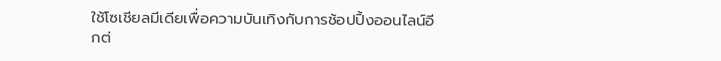ใช้โซเชียลมีเดียเพื่อความบันเทิงกับการช้อปปิ้งออนไลน์อีกต่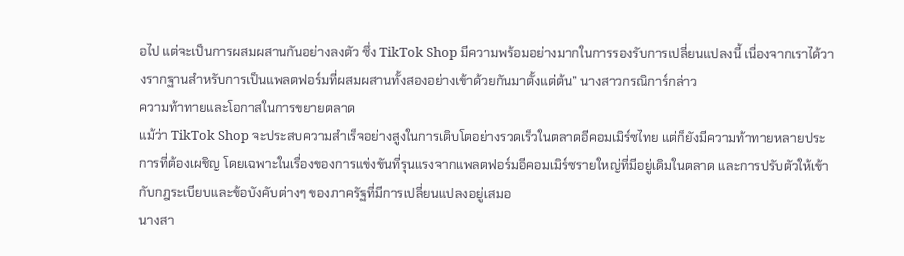อไป แต่จะเป็นการผสมผสานกันอย่างลงตัว ซึ่ง TikTok Shop มีความพร้อมอย่างมากในการรองรับการเปลี่ยนแปลงนี้ เนื่องจากเราได้วางรากฐานสำหรับการเป็นแพลตฟอร์มที่ผสมผสานทั้งสองอย่างเข้าด้วยกันมาตั้งแต่ต้น” นางสาวกรณิการ์กล่าว
ความท้าทายและโอกาสในการขยายตลาด
แม้ว่า TikTok Shop จะประสบความสำเร็จอย่างสูงในการเติบโตอย่างรวดเร็วในตลาดอีคอมเมิร์ซไทย แต่ก็ยังมีความท้าทายหลายประการที่ต้องเผชิญ โดยเฉพาะในเรื่องของการแข่งขันที่รุนแรงจากแพลตฟอร์มอีคอมเมิร์ซรายใหญ่ที่มีอยู่เดิมในตลาด และการปรับตัวให้เข้ากับกฎระเบียบและข้อบังคับต่างๆ ของภาครัฐที่มีการเปลี่ยนแปลงอยู่เสมอ
นางสา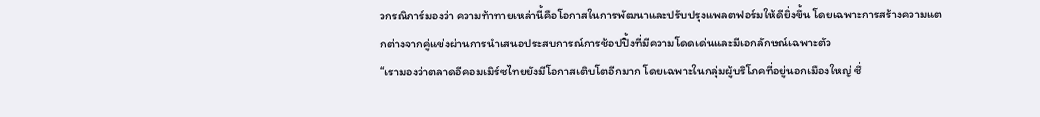วกรณิการ์มองว่า ความท้าทายเหล่านี้คือโอกาสในการพัฒนาและปรับปรุงแพลตฟอร์มให้ดียิ่งขึ้น โดยเฉพาะการสร้างความแตกต่างจากคู่แข่งผ่านการนำเสนอประสบการณ์การช้อปปิ้งที่มีความโดดเด่นและมีเอกลักษณ์เฉพาะตัว
“เรามองว่าตลาดอีคอมเมิร์ซไทยยังมีโอกาสเติบโตอีกมาก โดยเฉพาะในกลุ่มผู้บริโภคที่อยู่นอกเมืองใหญ่ ซึ่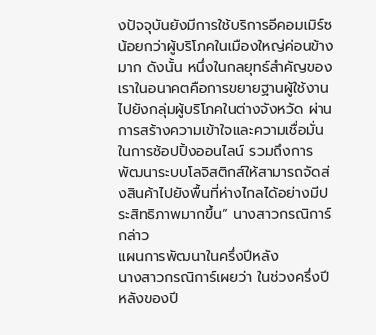งปัจจุบันยังมีการใช้บริการอีคอมเมิร์ซน้อยกว่าผู้บริโภคในเมืองใหญ่ค่อนข้างมาก ดังนั้น หนึ่งในกลยุทธ์สำคัญของเราในอนาคตคือการขยายฐานผู้ใช้งานไปยังกลุ่มผู้บริโภคในต่างจังหวัด ผ่านการสร้างความเข้าใจและความเชื่อมั่นในการช้อปปิ้งออนไลน์ รวมถึงการพัฒนาระบบโลจิสติกส์ให้สามารถจัดส่งสินค้าไปยังพื้นที่ห่างไกลได้อย่างมีประสิทธิภาพมากขึ้น” นางสาวกรณิการ์กล่าว
แผนการพัฒนาในครึ่งปีหลัง
นางสาวกรณิการ์เผยว่า ในช่วงครึ่งปีหลังของปี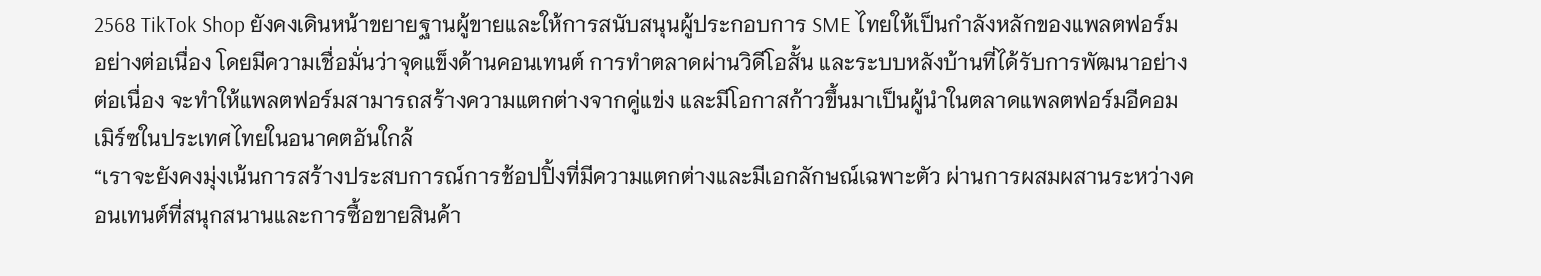2568 TikTok Shop ยังคงเดินหน้าขยายฐานผู้ขายและให้การสนับสนุนผู้ประกอบการ SME ไทยให้เป็นกำลังหลักของแพลตฟอร์มอย่างต่อเนื่อง โดยมีความเชื่อมั่นว่าจุดแข็งด้านคอนเทนต์ การทำตลาดผ่านวิดีโอสั้น และระบบหลังบ้านที่ได้รับการพัฒนาอย่างต่อเนื่อง จะทำให้แพลตฟอร์มสามารถสร้างความแตกต่างจากคู่แข่ง และมีโอกาสก้าวขึ้นมาเป็นผู้นำในตลาดแพลตฟอร์มอีคอมเมิร์ซในประเทศไทยในอนาคตอันใกล้
“เราจะยังคงมุ่งเน้นการสร้างประสบการณ์การช้อปปิ้งที่มีความแตกต่างและมีเอกลักษณ์เฉพาะตัว ผ่านการผสมผสานระหว่างคอนเทนต์ที่สนุกสนานและการซื้อขายสินค้า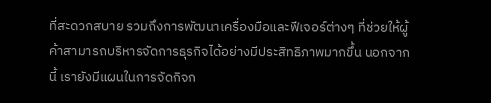ที่สะดวกสบาย รวมถึงการพัฒนาเครื่องมือและฟีเจอร์ต่างๆ ที่ช่วยให้ผู้ค้าสามารถบริหารจัดการธุรกิจได้อย่างมีประสิทธิภาพมากขึ้น นอกจากนี้ เรายังมีแผนในการจัดกิจก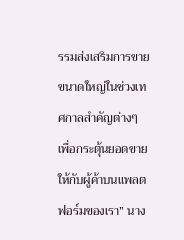รรมส่งเสริมการขายขนาดใหญ่ในช่วงเทศกาลสำคัญต่างๆ เพื่อกระตุ้นยอดขายให้กับผู้ค้าบนแพลตฟอร์มของเรา” นาง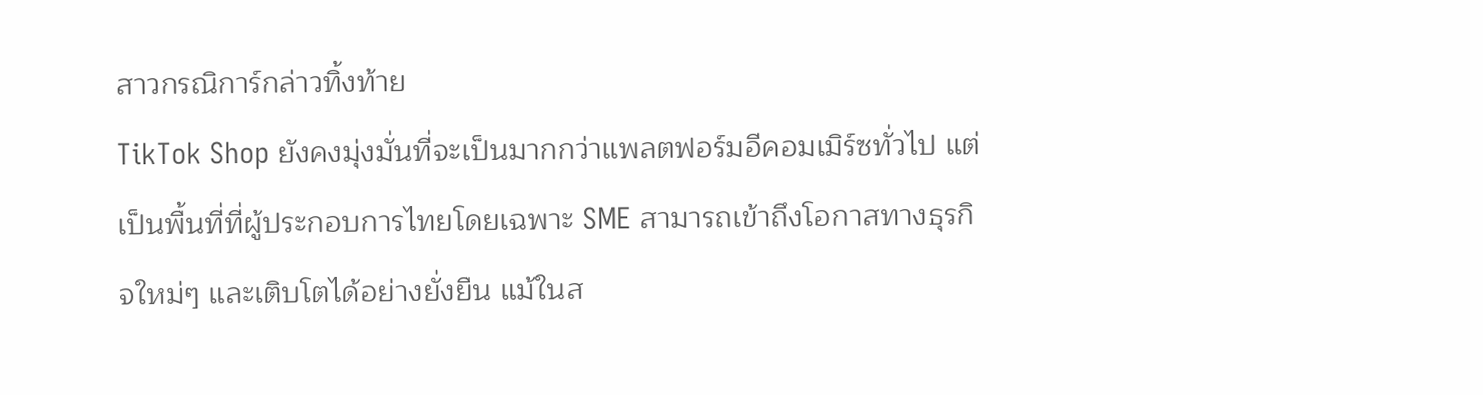สาวกรณิการ์กล่าวทิ้งท้าย
TikTok Shop ยังคงมุ่งมั่นที่จะเป็นมากกว่าแพลตฟอร์มอีคอมเมิร์ซทั่วไป แต่เป็นพื้นที่ที่ผู้ประกอบการไทยโดยเฉพาะ SME สามารถเข้าถึงโอกาสทางธุรกิจใหม่ๆ และเติบโตได้อย่างยั่งยืน แม้ในส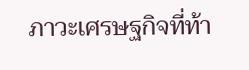ภาวะเศรษฐกิจที่ท้า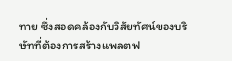ทาย ซึ่งสอดคล้องกับวิสัยทัศน์ของบริษัทที่ต้องการสร้างแพลตฟ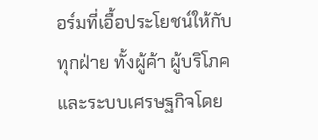อร์มที่เอื้อประโยชน์ให้กับทุกฝ่าย ทั้งผู้ค้า ผู้บริโภค และระบบเศรษฐกิจโดย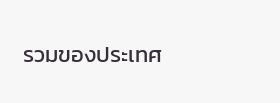รวมของประเทศ